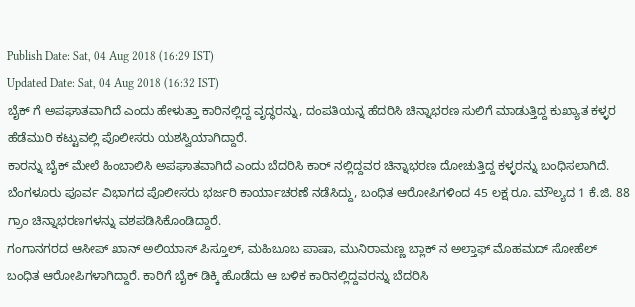Publish Date: Sat, 04 Aug 2018 (16:29 IST)
Updated Date: Sat, 04 Aug 2018 (16:32 IST)
ಬೈಕ್ ಗೆ ಅಪಘಾತವಾಗಿದೆ ಎಂದು ಹೇಳುತ್ತಾ ಕಾರಿನಲ್ಲಿದ್ದ ವೃದ್ಧರನ್ನು, ದಂಪತಿಯನ್ನ ಹೆದರಿಸಿ ಚಿನ್ನಾಭರಣ ಸುಲಿಗೆ ಮಾಡುತ್ತಿದ್ದ ಕುಖ್ಯಾತ ಕಳ್ಳರ ಹೆಡೆಮುರಿ ಕಟ್ಟುವಲ್ಲಿ ಪೊಲೀಸರು ಯಶಸ್ವಿಯಾಗಿದ್ದಾರೆ.
ಕಾರನ್ನು ಬೈಕ್ ಮೇಲೆ ಹಿಂಬಾಲಿಸಿ ಅಪಘಾತವಾಗಿದೆ ಎಂದು ಬೆದರಿಸಿ ಕಾರ್ ನಲ್ಲಿದ್ದವರ ಚಿನ್ನಾಭರಣ ದೋಚುತ್ತಿದ್ದ ಕಳ್ಳರನ್ನು ಬಂಧಿಸಲಾಗಿದೆ. ಬೆಂಗಳೂರು ಪೂರ್ವ ವಿಭಾಗದ ಪೊಲೀಸರು ಭರ್ಜರಿ ಕಾರ್ಯಾಚರಣೆ ನಡೆಸಿದ್ದು, ಬಂಧಿತ ಆರೋಪಿಗಳಿಂದ 45 ಲಕ್ಷ ರೂ. ಮೌಲ್ಯದ 1 ಕೆ.ಜಿ. 88 ಗ್ರಾಂ ಚಿನ್ನಾಭರಣಗಳನ್ನು ವಶಪಡಿಸಿಕೊಂಡಿದ್ದಾರೆ.
ಗಂಗಾನಗರದ ಆಸೀಪ್ ಖಾನ್ ಅಲಿಯಾಸ್ ಪಿಸ್ತೂಲ್, ಮಹಿಬೂಬ ಪಾಷಾ, ಮುನಿರಾಮಣ್ಣ ಬ್ಲಾಕ್ ನ ಅಲ್ತಾಫ್ ಮೊಹಮದ್ ಸೋಹೆಲ್ ಬಂಧಿತ ಆರೋಪಿಗಳಾಗಿದ್ದಾರೆ. ಕಾರಿಗೆ ಬೈಕ್ ಡಿಕ್ಕಿ ಹೊಡೆದು ಆ ಬಳಿಕ ಕಾರಿನಲ್ಲಿದ್ದವರನ್ನು ಬೆದರಿಸಿ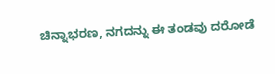ಚಿನ್ನಾಭರಣ, ನಗದನ್ನು ಈ ತಂಡವು ದರೋಡೆ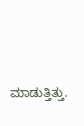ಮಾಡುತ್ತಿತ್ತು.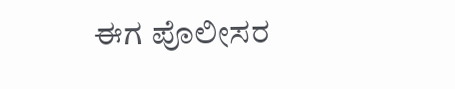ಈಗ ಪೊಲೀಸರ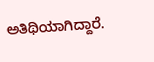ಅತಿಥಿಯಾಗಿದ್ದಾರೆ.